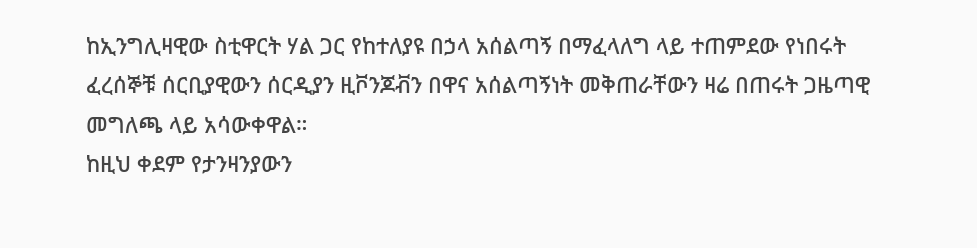ከኢንግሊዛዊው ስቲዋርት ሃል ጋር የከተለያዩ በኃላ አሰልጣኝ በማፈላለግ ላይ ተጠምደው የነበሩት ፈረሰኞቹ ሰርቢያዊውን ሰርዲያን ዚቮንጆቭን በዋና አሰልጣኝነት መቅጠራቸውን ዛሬ በጠሩት ጋዜጣዊ መግለጫ ላይ አሳውቀዋል።
ከዚህ ቀደም የታንዛንያውን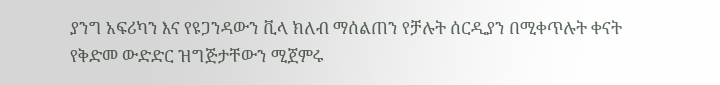ያንግ አፍሪካን እና የዩጋንዳውን ቪላ ክለብ ማሰልጠን የቻሉት ሰርዲያን በሚቀጥሉት ቀናት የቅድመ ውድድር ዝግጅታቸውን ሚጀምሩ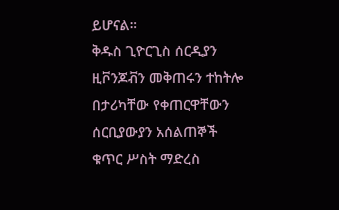ይሆናል።
ቅዱስ ጊዮርጊስ ሰርዲያን ዚቮንጆቭን መቅጠሩን ተከትሎ በታሪካቸው የቀጠርዋቸውን ሰርቢያውያን አሰልጠኞች ቁጥር ሥስት ማድረስ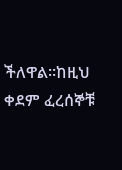ችለዋል።ከዚህ ቀደም ፈረሰኞቹ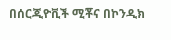በሰርጂዮቪች ሚቾና በኮንዲክ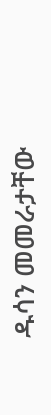ዱሳን መመራታቸው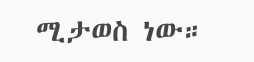ሚታወስ ነው።